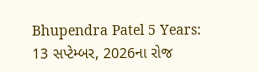Bhupendra Patel 5 Years: 13 સપ્ટેમ્બર, 2026ના રોજ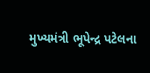મુખ્યમંત્રી ભૂપેન્દ્ર પટેલના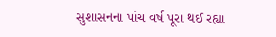સુશાસનના પાંચ વર્ષ પૂરા થઈ રહ્યા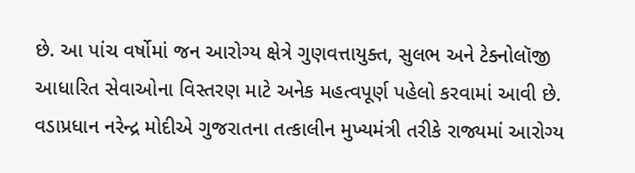છે. આ પાંચ વર્ષોમાં જન આરોગ્ય ક્ષેત્રે ગુણવત્તાયુક્ત, સુલભ અને ટેક્નોલૉજી આધારિત સેવાઓના વિસ્તરણ માટે અનેક મહત્વપૂર્ણ પહેલો કરવામાં આવી છે. વડાપ્રધાન નરેન્દ્ર મોદીએ ગુજરાતના તત્કાલીન મુખ્યમંત્રી તરીકે રાજ્યમાં આરોગ્ય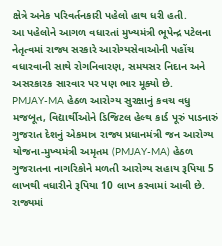ક્ષેત્રે અનેક પરિવર્તનકારી પહેલો હાથ ધરી હતી.
આ પહેલોને આગળ વધારતાં મુખ્યમંત્રી ભૂપેન્દ્ર પટેલના નેતૃત્વમાં રાજ્ય સરકારે આરોગ્યસેવાઓની પહોંચ વધારવાની સાથે રોગનિવારણ, સમયસર નિદાન અને અસરકારક સારવાર પર પણ ભાર મૂક્યો છે.
PMJAY-MA હેઠળ આરોગ્ય સુરક્ષાનું કવચ વધુ મજબૂત, વિદ્યાર્થીઓને ડિજિટલ હેલ્થ કાર્ડ પૂરું પાડનારું ગુજરાત દેશનું એકમાત્ર રાજ્ય પ્રધાનમંત્રી જન આરોગ્ય યોજના-મુખ્યમંત્રી અમૃતમ (PMJAY-MA) હેઠળ ગુજરાતના નાગરિકોને મળતી આરોગ્ય સહાય રૂપિયા 5 લાખથી વધારીને રૂપિયા 10 લાખ કરવામાં આવી છે. રાજ્યમાં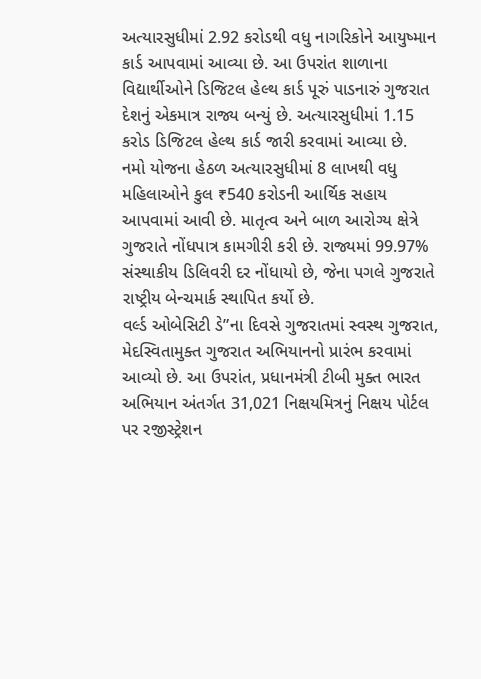અત્યારસુધીમાં 2.92 કરોડથી વધુ નાગરિકોને આયુષ્માન કાર્ડ આપવામાં આવ્યા છે. આ ઉપરાંત શાળાના વિદ્યાર્થીઓને ડિજિટલ હેલ્થ કાર્ડ પૂરું પાડનારું ગુજરાત દેશનું એકમાત્ર રાજ્ય બન્યું છે. અત્યારસુધીમાં 1.15 કરોડ ડિજિટલ હેલ્થ કાર્ડ જારી કરવામાં આવ્યા છે.
નમો યોજના હેઠળ અત્યારસુધીમાં 8 લાખથી વધુ મહિલાઓને કુલ ₹540 કરોડની આર્થિક સહાય આપવામાં આવી છે. માતૃત્વ અને બાળ આરોગ્ય ક્ષેત્રે ગુજરાતે નોંધપાત્ર કામગીરી કરી છે. રાજ્યમાં 99.97% સંસ્થાકીય ડિલિવરી દર નોંધાયો છે, જેના પગલે ગુજરાતે રાષ્ટ્રીય બેન્ચમાર્ક સ્થાપિત કર્યો છે.
વર્લ્ડ ઓબેસિટી ડે”ના દિવસે ગુજરાતમાં સ્વસ્થ ગુજરાત, મેદસ્વિતામુક્ત ગુજરાત અભિયાનનો પ્રારંભ કરવામાં આવ્યો છે. આ ઉપરાંત, પ્રધાનમંત્રી ટીબી મુક્ત ભારત અભિયાન અંતર્ગત 31,021 નિક્ષયમિત્રનું નિક્ષય પોર્ટલ પર રજીસ્ટ્રેશન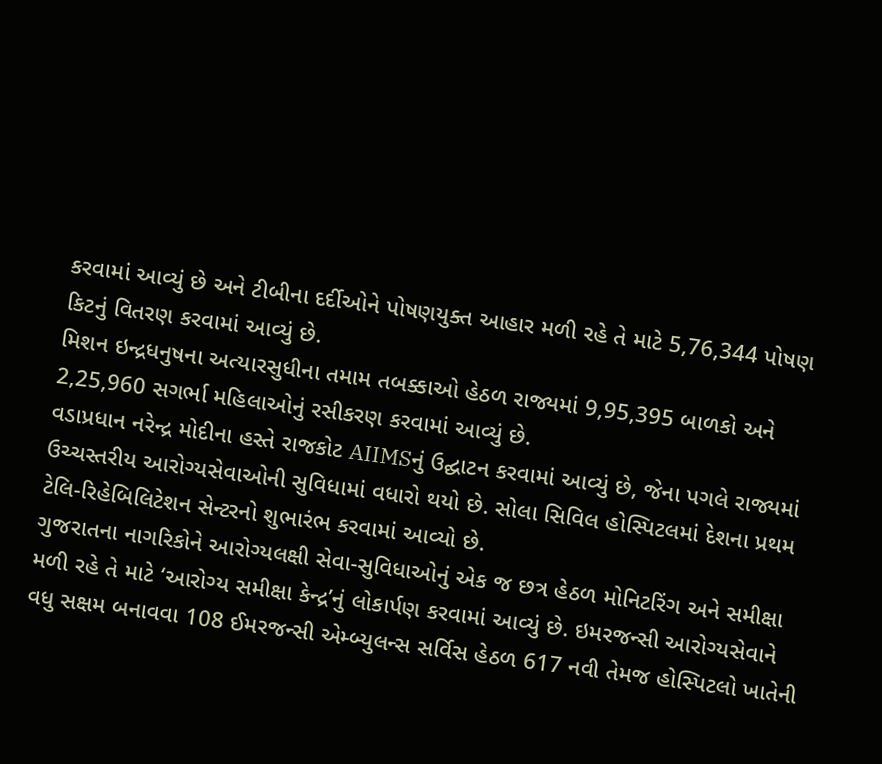કરવામાં આવ્યું છે અને ટીબીના દર્દીઓને પોષણયુક્ત આહાર મળી રહે તે માટે 5,76,344 પોષણ કિટનું વિતરણ કરવામાં આવ્યું છે.
મિશન ઇન્દ્રધનુષના અત્યારસુધીના તમામ તબક્કાઓ હેઠળ રાજ્યમાં 9,95,395 બાળકો અને 2,25,960 સગર્ભા મહિલાઓનું રસીકરણ કરવામાં આવ્યું છે.
વડાપ્રધાન નરેન્દ્ર મોદીના હસ્તે રાજકોટ AIIMSનું ઉદ્ઘાટન કરવામાં આવ્યું છે, જેના પગલે રાજ્યમાં ઉચ્ચસ્તરીય આરોગ્યસેવાઓની સુવિધામાં વધારો થયો છે. સોલા સિવિલ હોસ્પિટલમાં દેશના પ્રથમ ટેલિ-રિહેબિલિટેશન સેન્ટરનો શુભારંભ કરવામાં આવ્યો છે.
ગુજરાતના નાગરિકોને આરોગ્યલક્ષી સેવા-સુવિધાઓનું એક જ છત્ર હેઠળ મોનિટરિંગ અને સમીક્ષા મળી રહે તે માટે ‘આરોગ્ય સમીક્ષા કેન્દ્ર’નું લોકાર્પણ કરવામાં આવ્યું છે. ઇમરજન્સી આરોગ્યસેવાને વધુ સક્ષમ બનાવવા 108 ઈમરજન્સી એમ્બ્યુલન્સ સર્વિસ હેઠળ 617 નવી તેમજ હોસ્પિટલો ખાતેની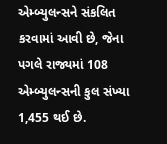એમ્બ્યુલન્સને સંકલિત કરવામાં આવી છે, જેના પગલે રાજ્યમાં 108 એમ્બ્યુલન્સની કુલ સંખ્યા 1,455 થઈ છે.